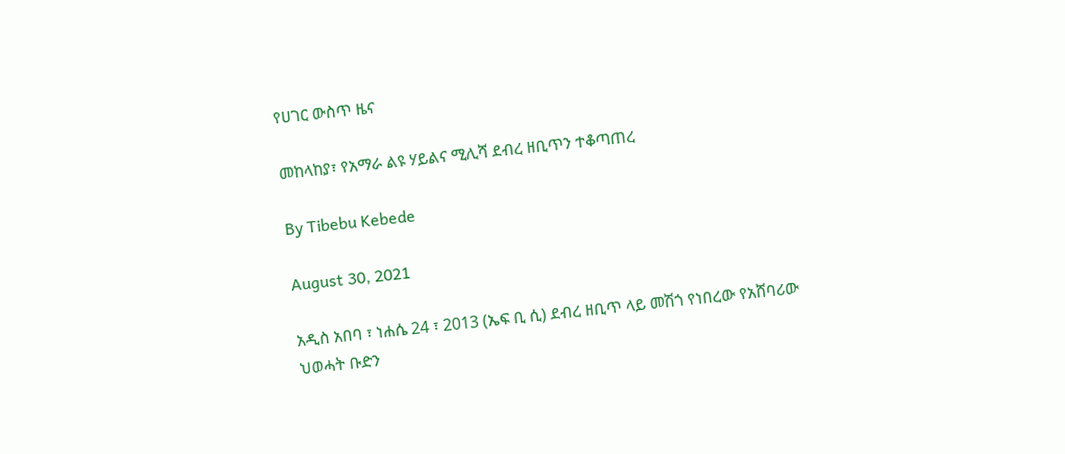የሀገር ውስጥ ዜና

መከላከያ፣ የአማራ ልዩ ሃይልና ሚሊሻ ደብረ ዘቢጥን ተቆጣጠረ

By Tibebu Kebede

August 30, 2021

አዲስ አበባ ፣ ነሐሴ 24 ፣ 2013 (ኤፍ ቢ ሲ) ደብረ ዘቢጥ ላይ መሽጎ የነበረው የአሸባሪው ህወሓት ቡድን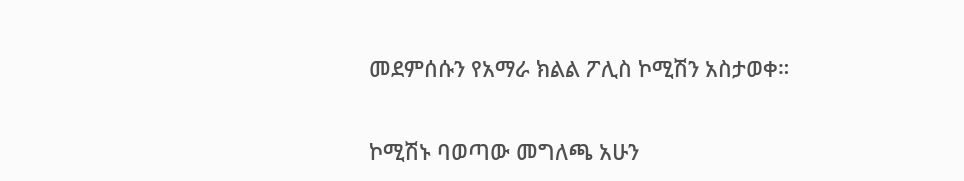መደምሰሱን የአማራ ክልል ፖሊስ ኮሚሽን አስታወቀ።

ኮሚሽኑ ባወጣው መግለጫ አሁን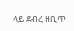ላይ ደብረ ዘቢጥ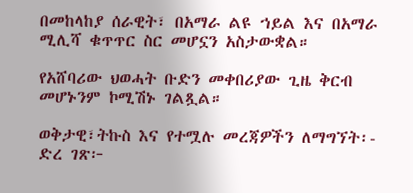በመከላከያ ሰራዊት፣ በአማራ ልዩ ኀይል እና በአማራ ሚሊሻ ቁጥጥር ስር መሆኗን አስታውቋል።

የአሸባሪው ህወሓት ቡድን መቀበሪያው ጊዜ ቅርብ መሆኑንም ኮሚሽኑ ገልጿል።

ወቅታዊ፣ትኩስ እና የተሟሉ መረጃዎችን ለማግኘት፡- ድረ ገጽ፦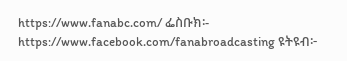https://www.fanabc.com/ ፌስቡክ፡- https://www.facebook.com/fanabroadcasting ዩትዩብ፦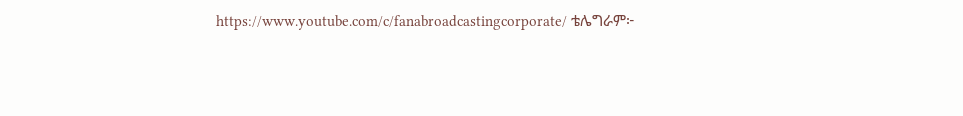https://www.youtube.com/c/fanabroadcastingcorporate/ ቴሌግራም፦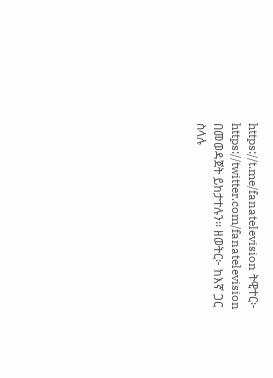https://t.me/fanatelevision ትዊተር፦ https://twitter.com/fanatelevision በመወዳጀት ይከታተሉን፡፡ ዘወትር፦ ከእኛ ጋር ስላሉ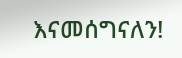እናመሰግናለን!